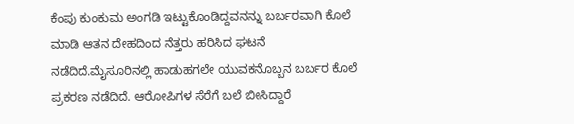ಕೆಂಪು ಕುಂಕುಮ ಅಂಗಡಿ ಇಟ್ಟುಕೊಂಡಿದ್ದವನನ್ನು ಬರ್ಬರವಾಗಿ ಕೊಲೆ ಮಾಡಿ ಆತನ ದೇಹದಿಂದ ನೆತ್ತರು ಹರಿಸಿದ ಘಟನೆ ನಡೆದಿದೆ.ಮೈಸೂರಿನಲ್ಲಿ ಹಾಡುಹಗಲೇ ಯುವಕನೊಬ್ಬನ ಬರ್ಬರ ಕೊಲೆ ಪ್ರಕರಣ ನಡೆದಿದೆ. ಆರೋಪಿಗಳ ಸೆರೆಗೆ ಬಲೆ ಬೀಸಿದ್ದಾರೆ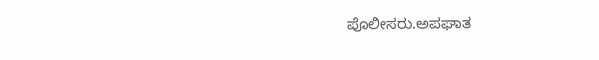ಪೊಲೀಸರು.ಅಪಘಾತ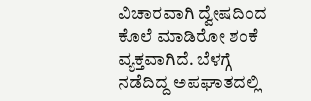ವಿಚಾರವಾಗಿ ದ್ವೇಷದಿಂದ ಕೊಲೆ ಮಾಡಿರೋ ಶಂಕೆ ವ್ಯಕ್ತವಾಗಿದೆ. ಬೆಳಗ್ಗೆ ನಡೆದಿದ್ದ ಅಪಘಾತದಲ್ಲಿ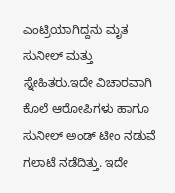ಎಂಟ್ರಿಯಾಗಿದ್ದನು ಮೃತ ಸುನೀಲ್ ಮತ್ತು ಸ್ನೇಹಿತರು.ಇದೇ ವಿಚಾರವಾಗಿ ಕೊಲೆ ಆರೋಪಿಗಳು ಹಾಗೂ ಸುನೀಲ್ ಅಂಡ್ ಟೀಂ ನಡುವೆ ಗಲಾಟೆ ನಡೆದಿತ್ತು. ಇದೇ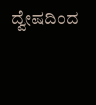ದ್ವೇಷದಿಂದ